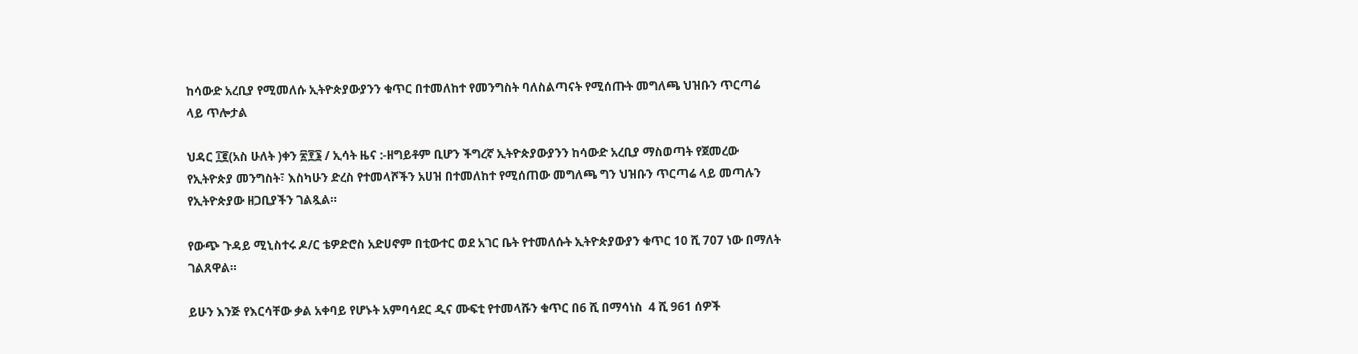ከሳውድ አረቢያ የሚመለሱ ኢትዮጵያውያንን ቁጥር በተመለከተ የመንግስት ባለስልጣናት የሚሰጡት መግለጫ ህዝቡን ጥርጣሬ ላይ ጥሎታል

ህዳር ፲፪(አስ ሁለት )ቀን ፳፻፮ / ኢሳት ዜና :-ዘግይቶም ቢሆን ችግረኛ ኢትዮጵያውያንን ከሳውድ አረቢያ ማስወጣት የጀመረው የኢትዮጵያ መንግስት፣ እስካሁን ድረስ የተመላሾችን አሀዝ በተመለከተ የሚሰጠው መግለጫ ግን ህዝቡን ጥርጣሬ ላይ መጣሉን የኢትዮጵያው ዘጋቢያችን ገልጿል።

የውጭ ጉዳይ ሚኒስተሩ ዶ/ር ቴዎድሮስ አድሀኖም በቲውተር ወደ አገር ቤት የተመለሱት ኢትዮጵያውያን ቁጥር 10 ሺ 707 ነው በማለት ገልጸዋል።

ይሁን እንጅ የእርሳቸው ቃል አቀባይ የሆኑት አምባሳደር ዲና ሙፍቲ የተመላሹን ቁጥር በ6 ሺ በማሳነስ  4 ሺ 961 ሰዎች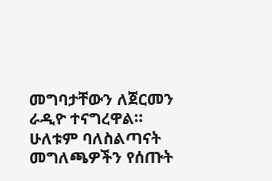መግባታቸውን ለጀርመን ራዲዮ ተናግረዋል።  ሁለቱም ባለስልጣናት  መግለጫዎችን የሰጡት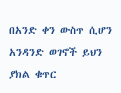በአንድ ቀን ውስጥ ሲሆን አንዳንድ ወገኖች ይህን ያክል ቁጥር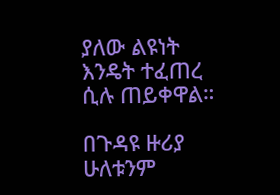ያለው ልዩነት እንዴት ተፈጠረ ሲሉ ጠይቀዋል።

በጉዳዩ ዙሪያ ሁለቱንም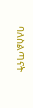ባለስልጣናት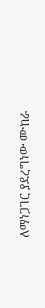ለማነጋገር ያደረግነው ሙከራ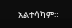አልተሳካም።